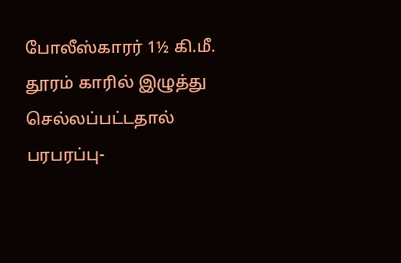போலீஸ்காரர் 1½ கி.மீ. தூரம் காரில் இழுத்து செல்லப்பட்டதால் பரபரப்பு-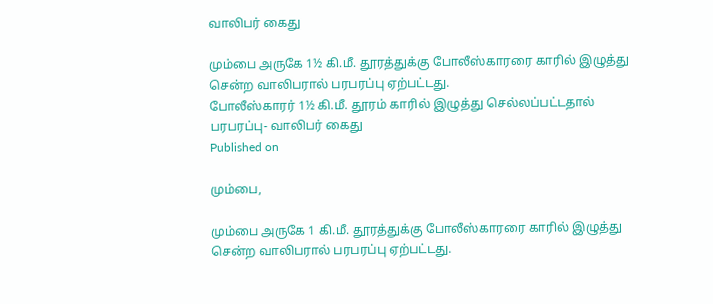வாலிபர் கைது

மும்பை அருகே 1½ கி.மீ. தூரத்துக்கு போலீஸ்காரரை காரில் இழுத்து சென்ற வாலிபரால் பரபரப்பு ஏற்பட்டது.
போலீஸ்காரர் 1½ கி.மீ. தூரம் காரில் இழுத்து செல்லப்பட்டதால் பரபரப்பு- வாலிபர் கைது
Published on

மும்பை,

மும்பை அருகே 1 கி.மீ. தூரத்துக்கு போலீஸ்காரரை காரில் இழுத்து சென்ற வாலிபரால் பரபரப்பு ஏற்பட்டது.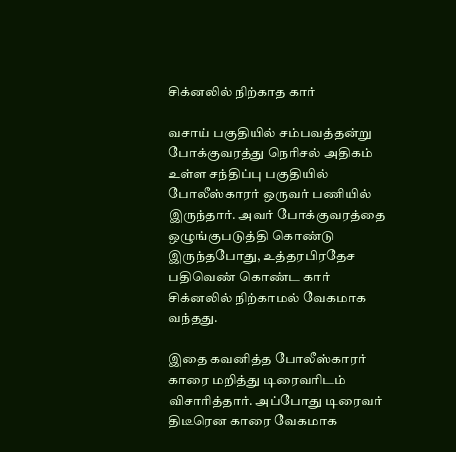சிக்னலில் நிற்காத கார்

வசாய் பகுதியில் சம்பவத்தன்று போக்குவரத்து நெரிசல் அதிகம் உள்ள சந்திப்பு பகுதியில் போலீஸ்காரர் ஒருவர் பணியில் இருந்தார். அவர் போக்குவரத்தை ஒழுங்குபடுத்தி கொண்டு இருந்தபோது, உத்தரபிரதேச பதிவெண் கொண்ட கார் சிக்னலில் நிற்காமல் வேகமாக வந்தது.

இதை கவனித்த போலீஸ்காரர் காரை மறித்து டிரைவரிடம் விசாரித்தார். அப்போது டிரைவர் திடீரென காரை வேகமாக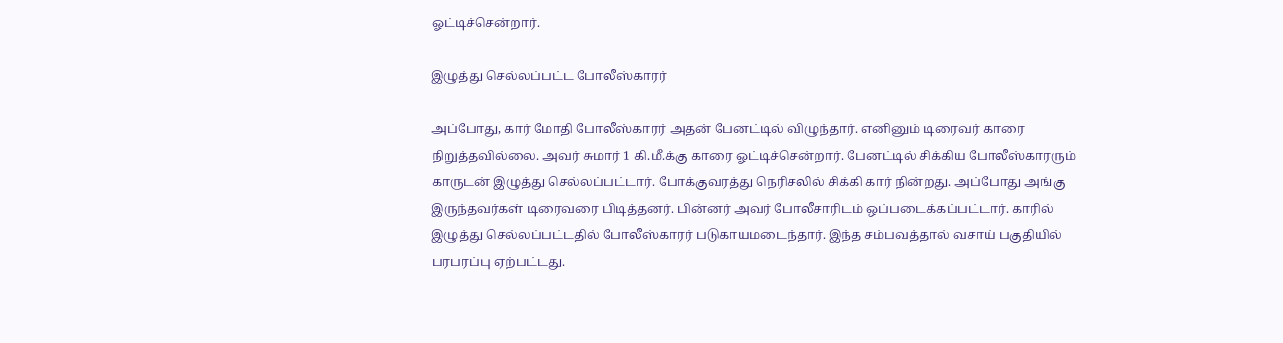ஓட்டிச்சென்றார்.

இழுத்து செல்லப்பட்ட போலீஸ்காரர்

அப்போது, கார் மோதி போலீஸ்காரர் அதன் பேனட்டில் விழுந்தார். எனினும் டிரைவர் காரை நிறுத்தவில்லை. அவர் சுமார் 1 கி.மீ.க்கு காரை ஓட்டிச்சென்றார். பேனட்டில் சிக்கிய போலீஸ்காரரும் காருடன் இழுத்து செல்லப்பட்டார். போக்குவரத்து நெரிசலில் சிக்கி கார் நின்றது. அப்போது அங்கு இருந்தவர்கள் டிரைவரை பிடித்தனர். பின்னர் அவர் போலீசாரிடம் ஒப்படைக்கப்பட்டார். காரில் இழுத்து செல்லப்பட்டதில் போலீஸ்காரர் படுகாயமடைந்தார். இந்த சம்பவத்தால் வசாய் பகுதியில் பரபரப்பு ஏற்பட்டது.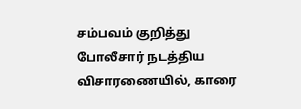சம்பவம் குறித்து போலீசார் நடத்திய விசாரணையில், காரை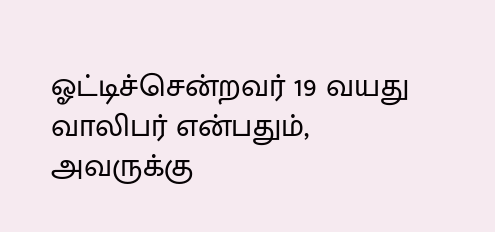ஓட்டிச்சென்றவர் 19 வயது வாலிபர் என்பதும், அவருக்கு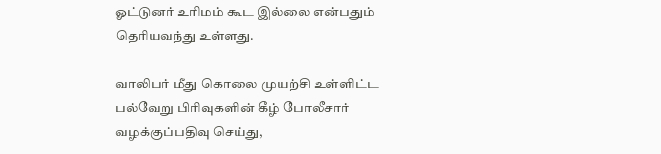ஓட்டுனர் உரிமம் கூட இல்லை என்பதும் தெரியவந்து உள்ளது.

வாலிபர் மீது கொலை முயற்சி உள்ளிட்ட பல்வேறு பிரிவுகளின் கீழ் போலீசார் வழக்குப்பதிவு செய்து,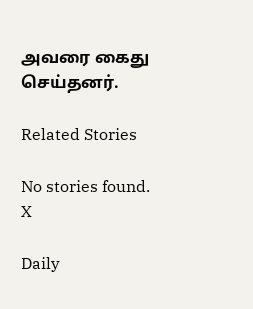அவரை கைது செய்தனர்.

Related Stories

No stories found.
X

Daily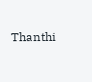Thanthi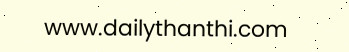www.dailythanthi.com